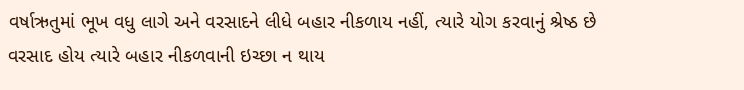વર્ષાઋતુમાં ભૂખ વધુ લાગે અને વરસાદને લીધે બહાર નીકળાય નહીં, ત્યારે યોગ કરવાનું શ્રેષ્ઠ છે
વરસાદ હોય ત્યારે બહાર નીકળવાની ઇચ્છા ન થાય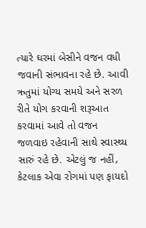ત્યારે ઘરમાં બેસીને વજન વધી જવાની સંભાવના રહે છે. આવી ઋતુમાં યોગ્ય સમયે અને સરળ રીતે યોગ કરવાની શરૂઆત કરવામાં આવે તો વજન જળવાઇ રહેવાની સાથે સ્વાસ્થ્ય સારું રહે છે. એટલું જ નહીં, કેટલાક એવા રોગમાં પણ ફાયદો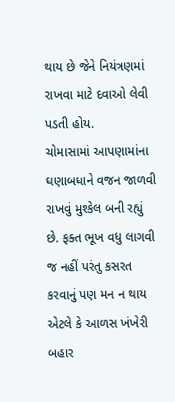થાય છે જેને નિયંત્રણમાં રાખવા માટે દવાઓ લેવી પડતી હોય.
ચોમાસામાં આપણામાંના ઘણાબધાને વજન જાળવી રાખવું મુશ્કેલ બની રહ્યું છે. ફક્ત ભૂખ વધુ લાગવી જ નહીં પરંતુ કસરત કરવાનું પણ મન ન થાય એટલે કે આળસ ખંખેરી બહાર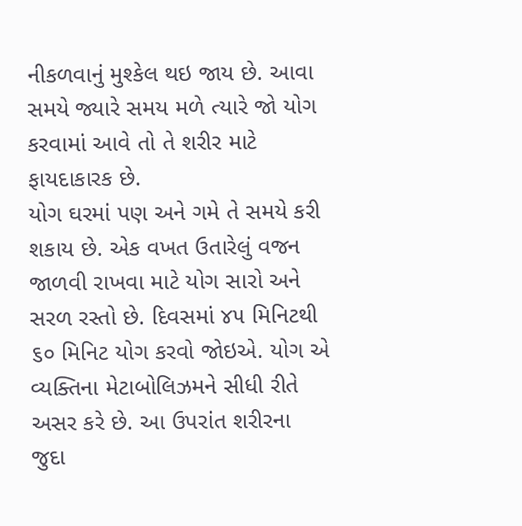નીકળવાનું મુશ્કેલ થઇ જાય છે. આવા સમયે જ્યારે સમય મળે ત્યારે જો યોગ કરવામાં આવે તો તે શરીર માટે ફાયદાકારક છે.
યોગ ઘરમાં પણ અને ગમે તે સમયે કરી શકાય છે. એક વખત ઉતારેલું વજન જાળવી રાખવા માટે યોગ સારો અને સરળ રસ્તો છે. દિવસમાં ૪૫ મિનિટથી ૬૦ મિનિટ યોગ કરવો જોઇએ. યોગ એ વ્યક્તિના મેટાબોલિઝમને સીધી રીતે અસર કરે છે. આ ઉપરાંત શરીરના જુદા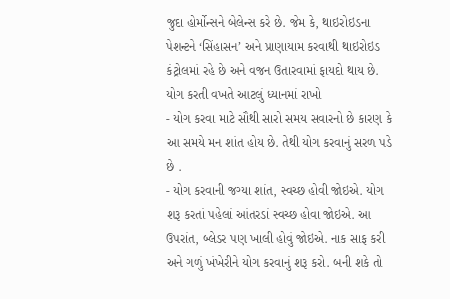જુદા હોર્મોન્સને બેલેન્સ કરે છે. જેમ કે, થાઇરોઇડના પેશન્ટને ‘સિંહાસન’ અને પ્રાણાયામ કરવાથી થાઇરોઇડ કંટ્રોલમાં રહે છે અને વજન ઉતારવામાં ફાયદો થાય છે.
યોગ કરતી વખતે આટલું ધ્યાનમાં રાખો
- યોગ કરવા માટે સૌથી સારો સમય સવારનો છે કારણ કે આ સમયે મન શાંત હોય છે. તેથી યોગ કરવાનું સરળ પડે છે .
- યોગ કરવાની જગ્યા શાંત, સ્વચ્છ હોવી જોઇએ. યોગ શરૂ કરતાં પહેલાં આંતરડાં સ્વચ્છ હોવા જોઇએ. આ ઉપરાંત, બ્લેડર પણ ખાલી હોવું જોઇએ. નાક સાફ કરી અને ગળું ખંખેરીને યોગ કરવાનું શરૂ કરો. બની શકે તો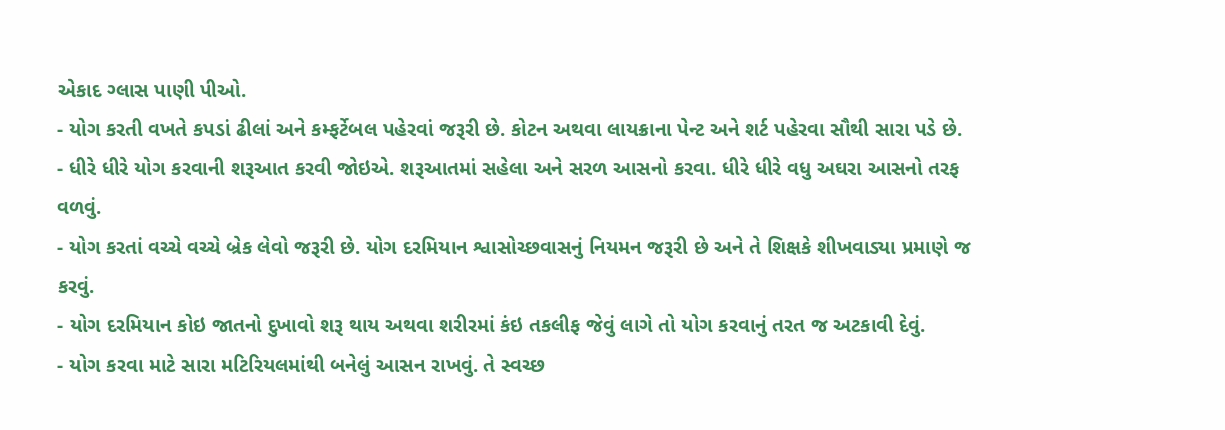એકાદ ગ્લાસ પાણી પીઓ.
- યોગ કરતી વખતે કપડાં ઢીલાં અને કમ્ફર્ટેબલ પહેરવાં જરૂરી છે. કોટન અથવા લાયક્રાના પેન્ટ અને શર્ટ પહેરવા સૌથી સારા પડે છે.
- ધીરે ધીરે યોગ કરવાની શરૂઆત કરવી જોઇએ. શરૂઆતમાં સહેલા અને સરળ આસનો કરવા. ધીરે ધીરે વધુ અઘરા આસનો તરફ વળવું.
- યોગ કરતાં વચ્ચે વચ્ચે બ્રેક લેવો જરૂરી છે. યોગ દરમિયાન શ્વાસોચ્છવાસનું નિયમન જરૂરી છે અને તે શિક્ષકે શીખવાડ્યા પ્રમાણે જ કરવું.
- યોગ દરમિયાન કોઇ જાતનો દુખાવો શરૂ થાય અથવા શરીરમાં કંઇ તકલીફ જેવું લાગે તો યોગ કરવાનું તરત જ અટકાવી દેવું.
- યોગ કરવા માટે સારા મટિરિયલમાંથી બનેલું આસન રાખવું. તે સ્વચ્છ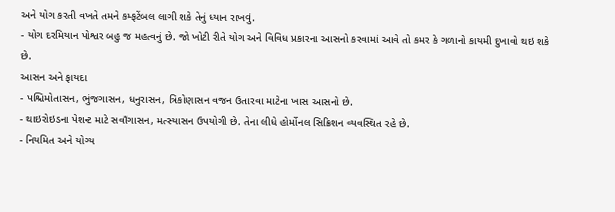અને યોગ કરતી વખતે તમને કમ્ફટેંબલ લાગી શકે તેનું ધ્યાન રાખવું.
- યોગ દરમિયાન પોશ્વર બહુ જ મહત્વનું છે. જો ખોટી રીતે યોગ અને વિવિધ પ્રકારના આસનો કરવામાં આવે તો કમર કે ગળાનો કાયમી દુખાવો થઇ શકે છે.
આસન અને ફાયદા
- પશ્ચિમોતાસન, ભુંજગાસન, ધનુરાસન, ત્રિકોણાસન વજન ઉતારવા માટેના ખાસ આસનો છે.
- થાઇરોઇડના પેશન્ટ માટે સવાઁગાસન, મત્સ્યાસન ઉપયોગી છે. તેના લીધે હોર્મોનલ સિક્રિશન વ્યવસ્થિત રહે છે.
- નિયમિત અને યોગ્ય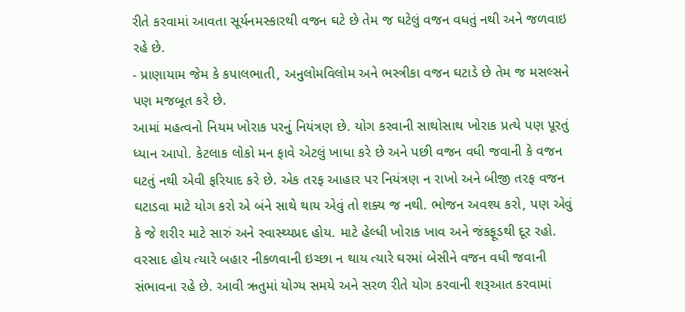રીતે કરવામાં આવતા સૂર્યનમસ્કારથી વજન ઘટે છે તેમ જ ઘટેલું વજન વધતું નથી અને જળવાઇ રહે છે.
- પ્રાણાયામ જેમ કે કપાલભાતી, અનુલોમવિલોમ અને ભસ્ત્રીકા વજન ઘટાડે છે તેમ જ મસલ્સને પણ મજબૂત કરે છે.
આમાં મહત્વનો નિયમ ખોરાક પરનું નિયંત્રણ છે. યોગ કરવાની સાથોસાથ ખોરાક પ્રત્યે પણ પૂરતું ધ્યાન આપો. કેટલાક લોકો મન ફાવે એટલું ખાધા કરે છે અને પછી વજન વધી જવાની કે વજન ઘટતું નથી એવી ફરિયાદ કરે છે. એક તરફ આહાર પર નિયંત્રણ ન રાખો અને બીજી તરફ વજન ઘટાડવા માટે યોગ કરો એ બંને સાથે થાય એવું તો શક્ય જ નથી. ભોજન અવશ્ય કરો, પણ એવું કે જે શરીર માટે સારું અને સ્વાસ્થ્યપ્રદ હોય. માટે હેલ્ધી ખોરાક ખાવ અને જંકફૂડથી દૂર રહો.
વરસાદ હોય ત્યારે બહાર નીકળવાની ઇચ્છા ન થાય ત્યારે ઘરમાં બેસીને વજન વધી જવાની સંભાવના રહે છે. આવી ઋતુમાં યોગ્ય સમયે અને સરળ રીતે યોગ કરવાની શરૂઆત કરવામાં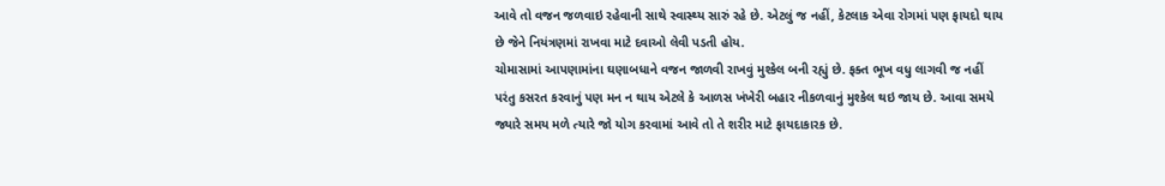આવે તો વજન જળવાઇ રહેવાની સાથે સ્વાસ્થ્ય સારું રહે છે. એટલું જ નહીં, કેટલાક એવા રોગમાં પણ ફાયદો થાય છે જેને નિયંત્રણમાં રાખવા માટે દવાઓ લેવી પડતી હોય.
ચોમાસામાં આપણામાંના ઘણાબધાને વજન જાળવી રાખવું મુશ્કેલ બની રહ્યું છે. ફક્ત ભૂખ વધુ લાગવી જ નહીં પરંતુ કસરત કરવાનું પણ મન ન થાય એટલે કે આળસ ખંખેરી બહાર નીકળવાનું મુશ્કેલ થઇ જાય છે. આવા સમયે જ્યારે સમય મળે ત્યારે જો યોગ કરવામાં આવે તો તે શરીર માટે ફાયદાકારક છે.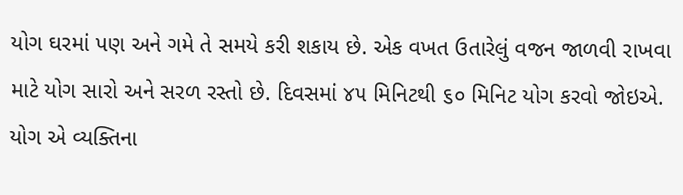યોગ ઘરમાં પણ અને ગમે તે સમયે કરી શકાય છે. એક વખત ઉતારેલું વજન જાળવી રાખવા માટે યોગ સારો અને સરળ રસ્તો છે. દિવસમાં ૪૫ મિનિટથી ૬૦ મિનિટ યોગ કરવો જોઇએ. યોગ એ વ્યક્તિના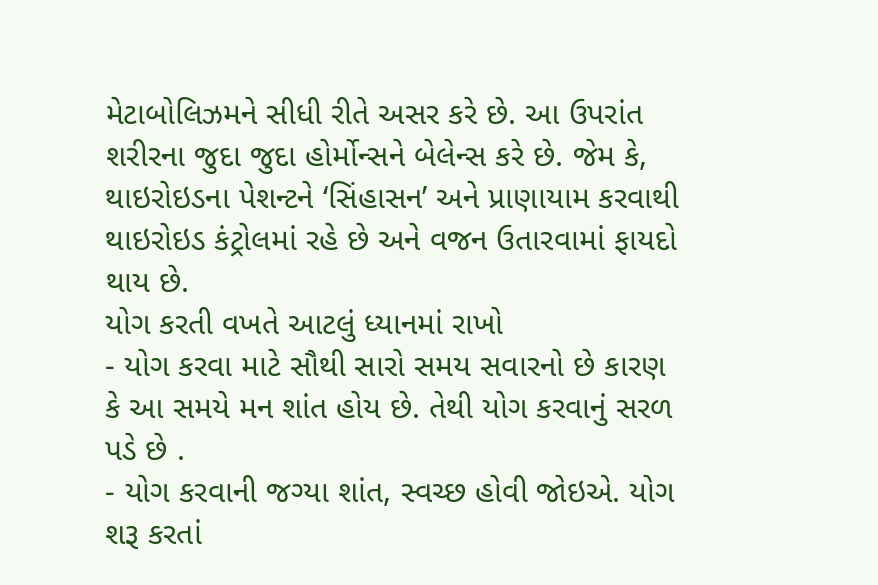મેટાબોલિઝમને સીધી રીતે અસર કરે છે. આ ઉપરાંત શરીરના જુદા જુદા હોર્મોન્સને બેલેન્સ કરે છે. જેમ કે, થાઇરોઇડના પેશન્ટને ‘સિંહાસન’ અને પ્રાણાયામ કરવાથી થાઇરોઇડ કંટ્રોલમાં રહે છે અને વજન ઉતારવામાં ફાયદો થાય છે.
યોગ કરતી વખતે આટલું ધ્યાનમાં રાખો
- યોગ કરવા માટે સૌથી સારો સમય સવારનો છે કારણ કે આ સમયે મન શાંત હોય છે. તેથી યોગ કરવાનું સરળ પડે છે .
- યોગ કરવાની જગ્યા શાંત, સ્વચ્છ હોવી જોઇએ. યોગ શરૂ કરતાં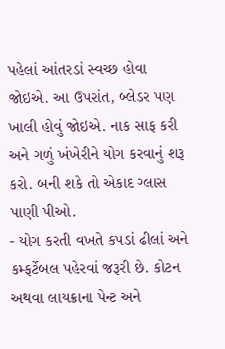પહેલાં આંતરડાં સ્વચ્છ હોવા જોઇએ. આ ઉપરાંત, બ્લેડર પણ ખાલી હોવું જોઇએ. નાક સાફ કરી અને ગળું ખંખેરીને યોગ કરવાનું શરૂ કરો. બની શકે તો એકાદ ગ્લાસ પાણી પીઓ.
- યોગ કરતી વખતે કપડાં ઢીલાં અને કમ્ફર્ટેબલ પહેરવાં જરૂરી છે. કોટન અથવા લાયક્રાના પેન્ટ અને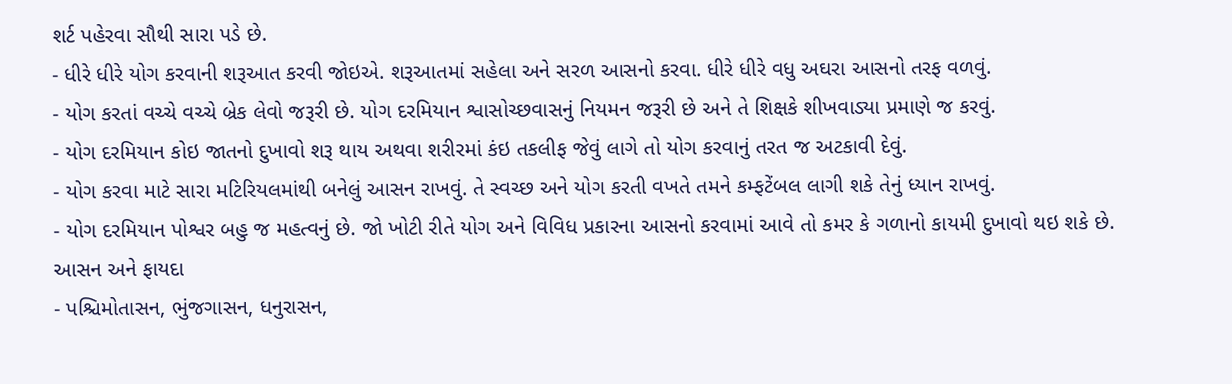શર્ટ પહેરવા સૌથી સારા પડે છે.
- ધીરે ધીરે યોગ કરવાની શરૂઆત કરવી જોઇએ. શરૂઆતમાં સહેલા અને સરળ આસનો કરવા. ધીરે ધીરે વધુ અઘરા આસનો તરફ વળવું.
- યોગ કરતાં વચ્ચે વચ્ચે બ્રેક લેવો જરૂરી છે. યોગ દરમિયાન શ્વાસોચ્છવાસનું નિયમન જરૂરી છે અને તે શિક્ષકે શીખવાડ્યા પ્રમાણે જ કરવું.
- યોગ દરમિયાન કોઇ જાતનો દુખાવો શરૂ થાય અથવા શરીરમાં કંઇ તકલીફ જેવું લાગે તો યોગ કરવાનું તરત જ અટકાવી દેવું.
- યોગ કરવા માટે સારા મટિરિયલમાંથી બનેલું આસન રાખવું. તે સ્વચ્છ અને યોગ કરતી વખતે તમને કમ્ફટેંબલ લાગી શકે તેનું ધ્યાન રાખવું.
- યોગ દરમિયાન પોશ્વર બહુ જ મહત્વનું છે. જો ખોટી રીતે યોગ અને વિવિધ પ્રકારના આસનો કરવામાં આવે તો કમર કે ગળાનો કાયમી દુખાવો થઇ શકે છે.
આસન અને ફાયદા
- પશ્ચિમોતાસન, ભુંજગાસન, ધનુરાસન,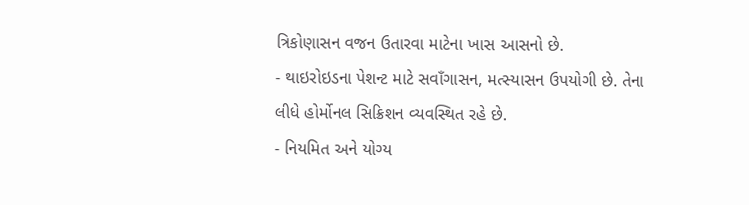ત્રિકોણાસન વજન ઉતારવા માટેના ખાસ આસનો છે.
- થાઇરોઇડના પેશન્ટ માટે સવાઁગાસન, મત્સ્યાસન ઉપયોગી છે. તેના લીધે હોર્મોનલ સિક્રિશન વ્યવસ્થિત રહે છે.
- નિયમિત અને યોગ્ય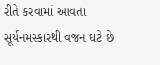રીતે કરવામાં આવતા સૂર્યનમસ્કારથી વજન ઘટે છે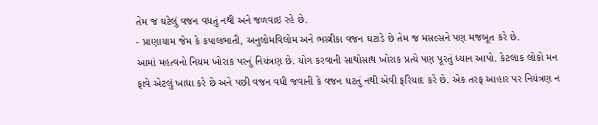તેમ જ ઘટેલું વજન વધતું નથી અને જળવાઇ રહે છે.
- પ્રાણાયામ જેમ કે કપાલભાતી, અનુલોમવિલોમ અને ભસ્ત્રીકા વજન ઘટાડે છે તેમ જ મસલ્સને પણ મજબૂત કરે છે.
આમાં મહત્વનો નિયમ ખોરાક પરનું નિયંત્રણ છે. યોગ કરવાની સાથોસાથ ખોરાક પ્રત્યે પણ પૂરતું ધ્યાન આપો. કેટલાક લોકો મન ફાવે એટલું ખાધા કરે છે અને પછી વજન વધી જવાની કે વજન ઘટતું નથી એવી ફરિયાદ કરે છે. એક તરફ આહાર પર નિયંત્રણ ન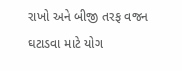રાખો અને બીજી તરફ વજન ઘટાડવા માટે યોગ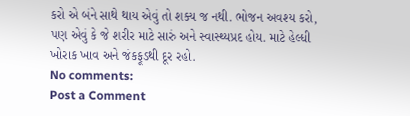કરો એ બંને સાથે થાય એવું તો શક્ય જ નથી. ભોજન અવશ્ય કરો, પણ એવું કે જે શરીર માટે સારું અને સ્વાસ્થ્યપ્રદ હોય. માટે હેલ્ધી ખોરાક ખાવ અને જંકફૂડથી દૂર રહો.
No comments:
Post a Comment